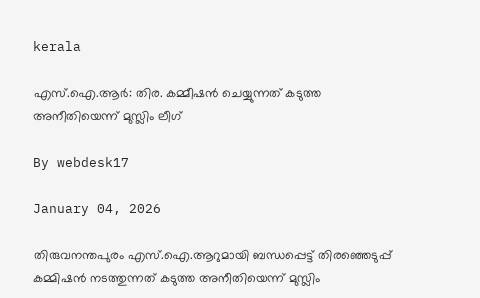kerala

എസ്.ഐ.ആര്‍: തിര. കമ്മീഷന്‍ ചെയ്യുന്നത് കടുത്ത അനീതിയെന്ന് മുസ്ലിം ലീഗ്

By webdesk17

January 04, 2026

തിരുവനന്തപുരം എസ്.ഐ.ആറുമായി ബന്ധപ്പെട്ട് തിരഞ്ഞെടുപ്പ് കമ്മിഷന്‍ നടത്തുന്നത് കടുത്ത അനീതിയെന്ന് മുസ്ലിം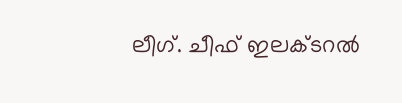ലീഗ്. ചീഫ് ഇലക്ടറല്‍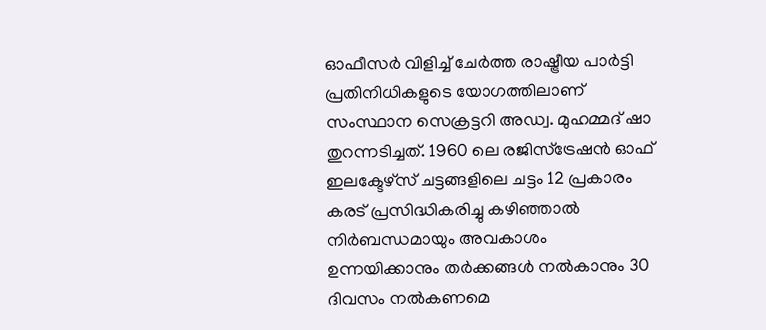ഓഫീസര്‍ വിളിച്ച് ചേര്‍ത്ത രാഷ്ട്രീയ പാര്‍ട്ടി പ്രതിനിധികളുടെ യോഗത്തിലാണ് സംസ്ഥാന സെക്രട്ടറി അഡ്വ. മുഹമ്മദ് ഷാ തുറന്നടിച്ചത്. 1960 ലെ രജിസ്‌ട്രേഷന്‍ ഓഫ് ഇലക്ടേഴ്സ് ചട്ടങ്ങളിലെ ചട്ടം 12 പ്രകാരം കരട് പ്രസിദ്ധികരിച്ചു കഴിഞ്ഞാല്‍ നിര്‍ബന്ധമായും അവകാശം ഉന്നയിക്കാനും തര്‍ക്കങ്ങള്‍ നല്‍കാനും 30 ദിവസം നല്‍കണമെ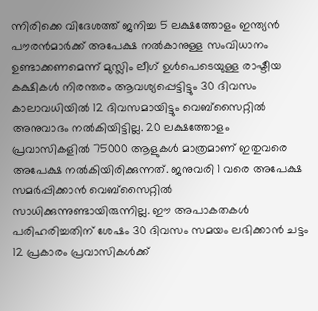ന്നിരിക്കെ വിദേശത്ത് ജനിച്ച 5 ലക്ഷത്തോളം ഇന്ത്യന്‍ പൗരന്‍മാര്‍ക്ക് അപേക്ഷ നല്‍കാനുള്ള സംവിധാനം ഉണ്ടാക്കണമെന്ന് മുസ്ലിം ലീഗ് ഉള്‍പെടെയുള്ള രാഷ്ടീയ കക്ഷികള്‍ നിരന്തരം ആവശ്യപ്പെട്ടിട്ടും 30 ദിവസം കാലാവധിയില്‍ 12 ദിവസമായിട്ടും വെബ്‌സൈറ്റില്‍ അനുവാദം നല്‍കിയിട്ടില്ല. 20 ലക്ഷത്തോളം പ്രവാസികളില്‍ 75000 ആളുകള്‍ മാത്രമാണ് ഇതുവരെ അപേക്ഷ നല്‍കിയിരിക്കുന്നത്. ജനുവരി 1 വരെ അപേക്ഷ സമര്‍പ്പിക്കാന്‍ വെബ്‌സൈറ്റില്‍ സാധിക്കുന്നുണ്ടായിരുന്നില്ല. ഈ അപാകതകള്‍ പരിഹരിച്ചതിന് ശേഷം 30 ദിവസം സമയം ലഭിക്കാന്‍ ചട്ടം 12 പ്രകാരം പ്രവാസികള്‍ക്ക്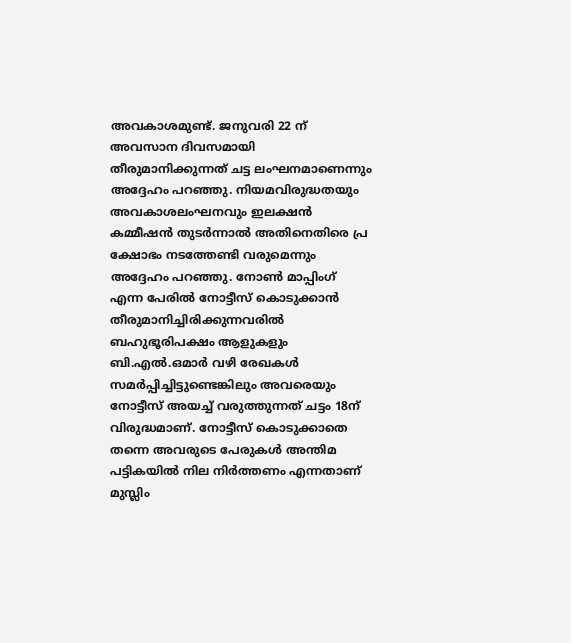അവകാശമുണ്ട്. ജനുവരി 22 ന് അവസാന ദിവസമായി തീരുമാനിക്കുന്നത് ചട്ട ലംഘനമാണെന്നും അദ്ദേഹം പറഞ്ഞു. നിയമവിരുദ്ധതയും അവകാശലംഘനവും ഇലക്ഷന്‍ കമ്മീഷന്‍ തുടര്‍ന്നാല്‍ അതിനെതിരെ പ്ര ക്ഷോഭം നടത്തേണ്ടി വരുമെന്നും അദ്ദേഹം പറഞ്ഞു. നോണ്‍ മാപ്പിംഗ് എന്ന പേരില്‍ നോട്ടീസ് കൊടുക്കാന്‍ തീരുമാനിച്ചിരിക്കുന്നവരില്‍ ബഹുഭൂരിപക്ഷം ആളുകളും ബി.എല്‍.ഒമാര്‍ വഴി രേഖകള്‍ സമര്‍പ്പിച്ചിട്ടുണ്ടെങ്കിലും അവരെയും നോട്ടീസ് അയച്ച് വരുത്തുന്നത് ചട്ടം 18ന് വിരുദ്ധമാണ്. നോട്ടീസ് കൊടുക്കാതെ തന്നെ അവരുടെ പേരുകള്‍ അന്തിമ പട്ടികയില്‍ നില നിര്‍ത്തണം എന്നതാണ് മുസ്ലിം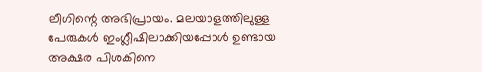ലീഗിന്റെ അഭിപ്രായം. മലയാളത്തിലുള്ള പേരുകള്‍ ഇംഗ്ലീഷിലാക്കിയപ്പോള്‍ ഉണ്ടായ അക്ഷര പിശകിനെ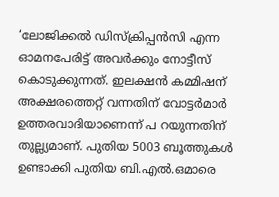‘ലോജിക്കല്‍ ഡിസ്‌ക്രിപ്പന്‍സി എന്ന ഓമനപേരിട്ട് അവര്‍ക്കും നോട്ടീസ് കൊടുക്കുന്നത്. ഇലക്ഷന്‍ കമ്മിഷന് അക്ഷരത്തെറ്റ് വന്നതിന് വോട്ടര്‍മാര്‍ ഉത്തരവാദിയാണെന്ന് പ റയുന്നതിന് തുല്ല്യമാണ്. പുതിയ 5003 ബൂത്തുകള്‍ ഉണ്ടാക്കി പുതിയ ബി.എല്‍.ഒമാരെ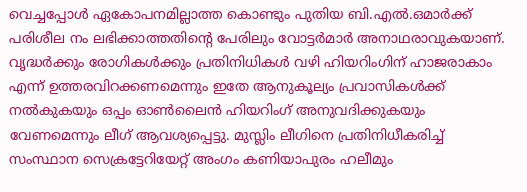വെച്ചപ്പോള്‍ ഏകോപനമില്ലാത്ത കൊണ്ടും പുതിയ ബി.എല്‍.ഒമാര്‍ക്ക് പരിശീല നം ലഭിക്കാത്തതിന്റെ പേരിലും വോട്ടര്‍മാര്‍ അനാഥരാവുകയാണ്. വൃദ്ധര്‍ക്കും രോഗികള്‍ക്കും പ്രതിനിധികള്‍ വഴി ഹിയറിംഗിന് ഹാജരാകാം എന്ന് ഉത്തരവിറക്കണമെന്നും ഇതേ ആനുകൂല്യം പ്രവാസികള്‍ക്ക് നല്‍കുകയും ഒപ്പം ഓണ്‍ലൈന്‍ ഹിയറിംഗ് അനുവദിക്കുകയും വേണമെന്നും ലീഗ് ആവശ്യപ്പെട്ടു. മുസ്ലിം ലീഗിനെ പ്രതിനിധീകരിച്ച് സംസ്ഥാന സെക്രട്ടേറിയേറ്റ് അംഗം കണിയാപുരം ഹലീമും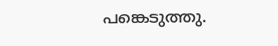പങ്കെടുത്തു.